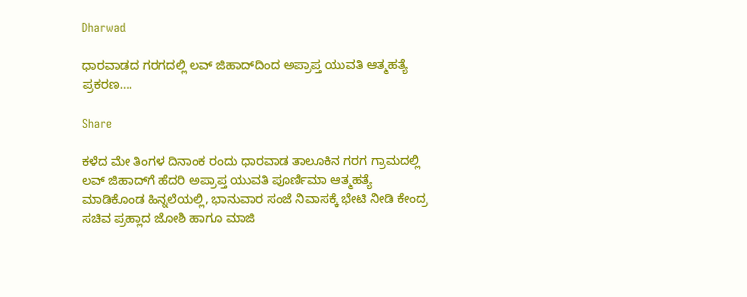Dharwad

ಧಾರವಾಡದ ಗರಗದಲ್ಲಿ ಲವ್ ಜಿಹಾದ್‌ದಿಂದ ಅಪ್ರಾಪ್ತ ಯುವತಿ ಆತ್ಮಹತ್ಯೆ ಪ್ರಕರಣ….

Share

ಕಳೆದ ಮೇ ತಿಂಗಳ ದಿನಾಂಕ ರಂದು ಧಾರವಾಡ ತಾಲೂಕಿನ ಗರಗ ಗ್ರಾಮದಲ್ಲಿ ಲವ್ ಜಿಹಾದ್‌ಗೆ ಹೆದರಿ ಅಪ್ರಾಪ್ತ ಯುವತಿ ಪೂರ್ಣಿಮಾ ಆತ್ಮಹತ್ಯೆ ಮಾಡಿಕೊಂಡ ಹಿನ್ನಲೆಯಲ್ಲಿ, ಭಾನುವಾರ ಸಂಜೆ ನಿವಾಸಕ್ಕೆ ಭೇಟಿ ನೀಡಿ ಕೇಂದ್ರ ಸಚಿವ ಪ್ರಹ್ಲಾದ ಜೋಶಿ ಹಾಗೂ ಮಾಜಿ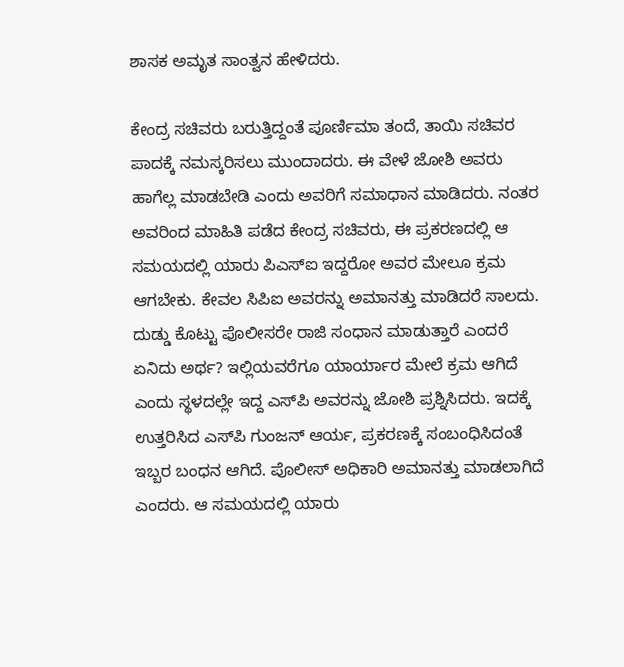ಶಾಸಕ‌ ಅಮೃತ ಸಾಂತ್ವನ ಹೇಳಿದರು.

ಕೇಂದ್ರ ಸಚಿವರು ಬರುತ್ತಿದ್ದಂತೆ ಪೂರ್ಣಿಮಾ ತಂದೆ, ತಾಯಿ ಸಚಿವರ ಪಾದಕ್ಕೆ ನಮಸ್ಕರಿಸಲು ಮುಂದಾದರು. ಈ ವೇಳೆ ಜೋಶಿ ಅವರು ಹಾಗೆಲ್ಲ ಮಾಡಬೇಡಿ ಎಂದು ಅವರಿಗೆ ಸಮಾಧಾನ ಮಾಡಿದರು. ನಂತರ ಅವರಿಂದ ಮಾಹಿತಿ ಪಡೆದ ಕೇಂದ್ರ ಸಚಿವರು, ಈ ಪ್ರಕರಣದಲ್ಲಿ ಆ ಸಮಯದಲ್ಲಿ ಯಾರು ಪಿಎಸ್‌ಐ ಇದ್ದರೋ ಅವರ ಮೇಲೂ ಕ್ರಮ ಆಗಬೇಕು. ಕೇವಲ ಸಿಪಿಐ ಅವರನ್ನು ಅಮಾನತ್ತು ಮಾಡಿದರೆ ಸಾಲದು. ದುಡ್ಡು ಕೊಟ್ಟು ಪೊಲೀಸರೇ ರಾಜಿ ಸಂಧಾನ ಮಾಡುತ್ತಾರೆ ಎಂದರೆ ಏನಿದು ಅರ್ಥ? ಇಲ್ಲಿಯವರೆಗೂ ಯಾರ್ಯಾರ ಮೇಲೆ ಕ್ರಮ ಆಗಿದೆ ಎಂದು ಸ್ಥಳದಲ್ಲೇ ಇದ್ದ ಎಸ್‌ಪಿ ಅವರನ್ನು ಜೋಶಿ ಪ್ರಶ್ನಿಸಿದರು. ಇದಕ್ಕೆ ಉತ್ತರಿಸಿದ ಎಸ್‌ಪಿ ಗುಂಜನ್ ಆರ್ಯ, ಪ್ರಕರಣಕ್ಕೆ ಸಂಬಂಧಿಸಿದಂತೆ ಇಬ್ಬರ ಬಂಧನ ಆಗಿದೆ. ಪೊಲೀಸ್‌ ಅಧಿಕಾರಿ ಅಮಾನತ್ತು ಮಾಡಲಾಗಿದೆ ಎಂದರು. ಆ ಸಮಯದಲ್ಲಿ ಯಾರು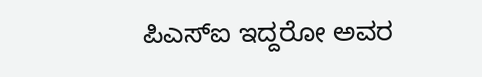ಪಿಎಸ್‌ಐ ಇದ್ದರೋ ಅವರ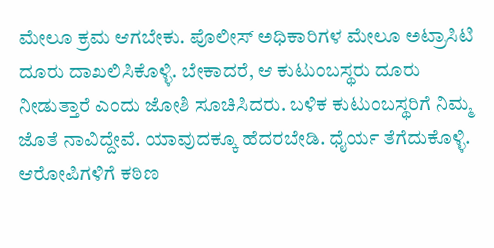ಮೇಲೂ ಕ್ರಮ ಆಗಬೇಕು. ಪೊಲೀಸ್ ಅಧಿಕಾರಿಗಳ ಮೇಲೂ ಅಟ್ರಾಸಿಟಿ ದೂರು ದಾಖಲಿಸಿಕೊಳ್ಳಿ. ಬೇಕಾದರೆ, ಆ ಕುಟುಂಬಸ್ಥರು ದೂರು ನೀಡುತ್ತಾರೆ ಎಂದು ಜೋಶಿ ಸೂಚಿಸಿದರು. ಬಳಿಕ ಕುಟುಂಬಸ್ಥರಿಗೆ ನಿಮ್ಮ ಜೊತೆ ನಾವಿದ್ದೇವೆ. ಯಾವುದಕ್ಕೂ ಹೆದರಬೇಡಿ. ಧೈರ್ಯ ತೆಗೆದುಕೊಳ್ಳಿ. ಆರೋಪಿಗಳಿಗೆ ಕಠಿಣ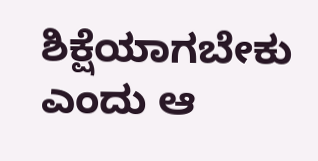ಶಿಕ್ಷೆಯಾಗಬೇಕು ಎಂದು ಆ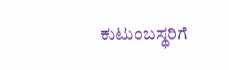ಕುಟುಂಬಸ್ಥರಿಗೆ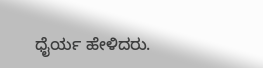ಧೈರ್ಯ ಹೇಳಿದರು.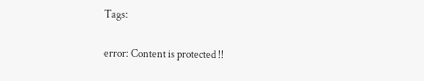Tags:

error: Content is protected !!